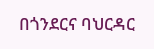በጎንደርና ባህርዳር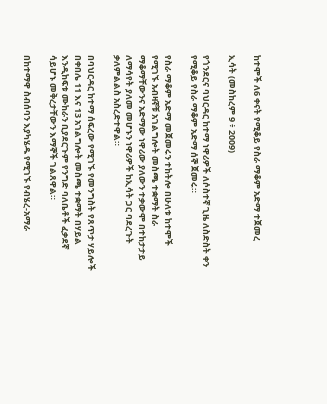ከተሞች ለ6 ቀናት የሚቆይ የስራ ማቆም አድማ ተጀመረ

ኢሳት (መስከረም 9 ፥ 2009)

የጎንደርና ባህርዳር ከተማ ነዋሪዎች ለሶስተኛ ጊዜ ለስድስት ቀን የሚቆይ የስራ ማቆም አድማ ሰኞ ጀመሩ።

የስራ ማቆም አድማ መጀመሩን ተከትሎ በሁለቱ ከተሞች የሚገኙ አብዛኛቹ አገልግሎት መስጫ ተቋማት ስራ ማቆማቸውንና አድማው ነዋሪው ያለውን ተቃውሞ በተከታታይ ለማሳየት ያለመ መሆኑን ነዋሪዎች ከኢሳት ጋር ባደረጉት ቃለምልልስ አስረድተዋል።

በባህርዳር ከተማ ሰፍረው የሚገኙ የመንግስት የጸጥታ ሃይሎች በቀበሌ 11 እና 13 አገልግሎት መስጫ ተቋማት በሃይል እንዲከፍቱ ሙከራን ቢያደርጉም የንግድ ባለቤቶች ፈቃደኛ ሳይሆኑ መቅረታቸውን እማኞች ገልጸዋል።

በከተማዋ ስብሰባን እያካሄዱ የሚገኙ የብሄረ-አማራ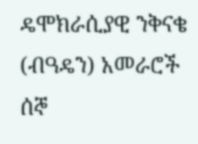ዴሞክራሲያዊ ንቅናቄ (ብዓዴን) አመራሮች ሰኞ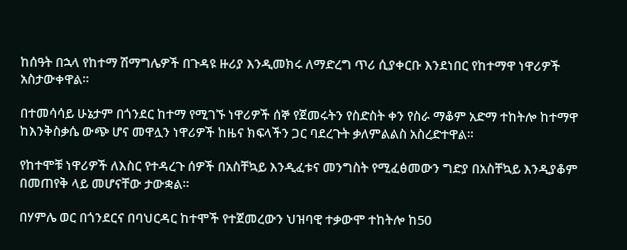ከሰዓት በኋላ የከተማ ሽማግሌዎች በጉዳዩ ዙሪያ እንዲመክሩ ለማድረግ ጥሪ ሲያቀርቡ እንደነበር የከተማዋ ነዋሪዎች አስታውቀዋል።

በተመሳሳይ ሁኔታም በጎንደር ከተማ የሚገኙ ነዋሪዎች ሰኞ የጀመሩትን የስድስት ቀን የስራ ማቆም አድማ ተከትሎ ከተማዋ ከእንቅስቃሴ ውጭ ሆና መዋሏን ነዋሪዎች ከዜና ክፍላችን ጋር ባደረጉት ቃለምልልስ አስረድተዋል።

የከተሞቹ ነዋሪዎች ለእስር የተዳረጉ ሰዎች በአስቸኳይ እንዲፈቱና መንግስት የሚፈፅመውን ግድያ በአስቸኳይ እንዲያቆም በመጠየቅ ላይ መሆናቸው ታውቋል።

በሃምሌ ወር በጎንደርና በባህርዳር ከተሞች የተጀመረውን ህዝባዊ ተቃውሞ ተከትሎ ከ50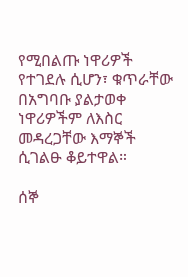የሚበልጡ ነዋሪዎች የተገደሉ ሲሆን፣ ቁጥራቸው በአግባቡ ያልታወቀ ነዋሪዎችም ለእስር መዳረጋቸው እማኞች ሲገልፁ ቆይተዋል።

ሰኞ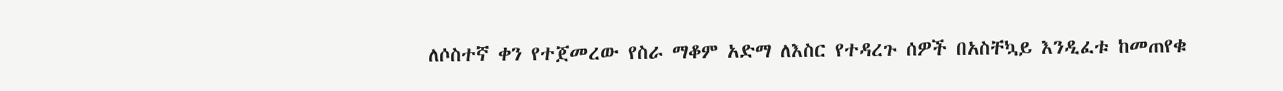ለሶስተኛ ቀን የተጀመረው የስራ ማቆም አድማ ለእስር የተዳረጉ ሰዎች በአስቸኳይ እንዲፈቱ ከመጠየቁ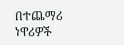በተጨማሪ ነዋሪዎች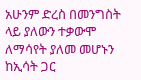አሁንም ድረስ በመንግስት ላይ ያለውን ተቃውሞ ለማሳየት ያለመ መሆኑን ከኢሳት ጋር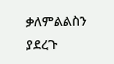ቃለምልልስን ያደረጉ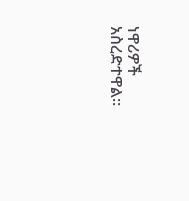ነዋሪዎች አስረድተዋል።